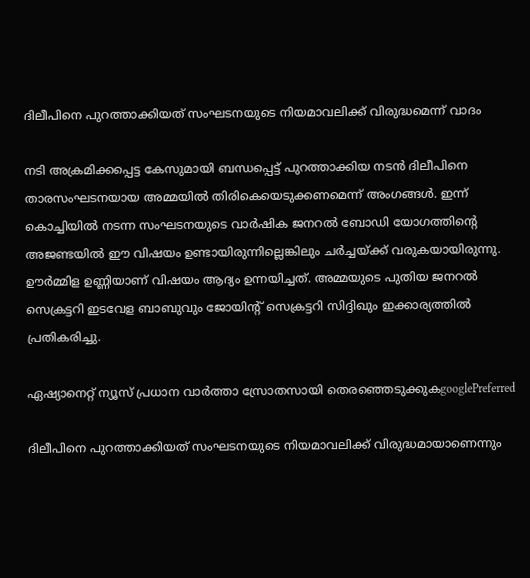ദിലീപിനെ പുറത്താക്കിയത് സംഘടനയുടെ നിയമാവലിക്ക് വിരുദ്ധമെന്ന് വാദം

നടി അക്രമിക്കപ്പെട്ട കേസുമായി ബന്ധപ്പെട്ട് പുറത്താക്കിയ നടന്‍ ദിലീപിനെ താരസംഘടനയായ അമ്മയില്‍ തിരികെയെടുക്കണമെന്ന് അംഗങ്ങള്‍. ഇന്ന് കൊച്ചിയില്‍ നടന്ന സംഘടനയുടെ വാര്‍ഷിക ജനറല്‍ ബോഡി യോഗത്തിന്‍റെ അജണ്ടയില്‍ ഈ വിഷയം ഉണ്ടായിരുന്നില്ലെങ്കിലും ചര്‍ച്ചയ്ക്ക് വരുകയായിരുന്നു. ഊര്‍മ്മിള ഉണ്ണിയാണ് വിഷയം ആദ്യം ഉന്നയിച്ചത്. അമ്മയുടെ പുതിയ ജനറല്‍ സെക്രട്ടറി ഇടവേള ബാബുവും ജോയിന്‍റ് സെക്രട്ടറി സിദ്ദിഖും ഇക്കാര്യത്തില്‍ പ്രതികരിച്ചു.

ഏഷ്യാനെറ്റ് ന്യൂസ് പ്രധാന വാർത്താ സ്രോതസായി തെരഞ്ഞെടുക്കുകgooglePreferred

ദിലീപിനെ പുറത്താക്കിയത് സംഘടനയുടെ നിയമാവലിക്ക് വിരുദ്ധമായാണെന്നും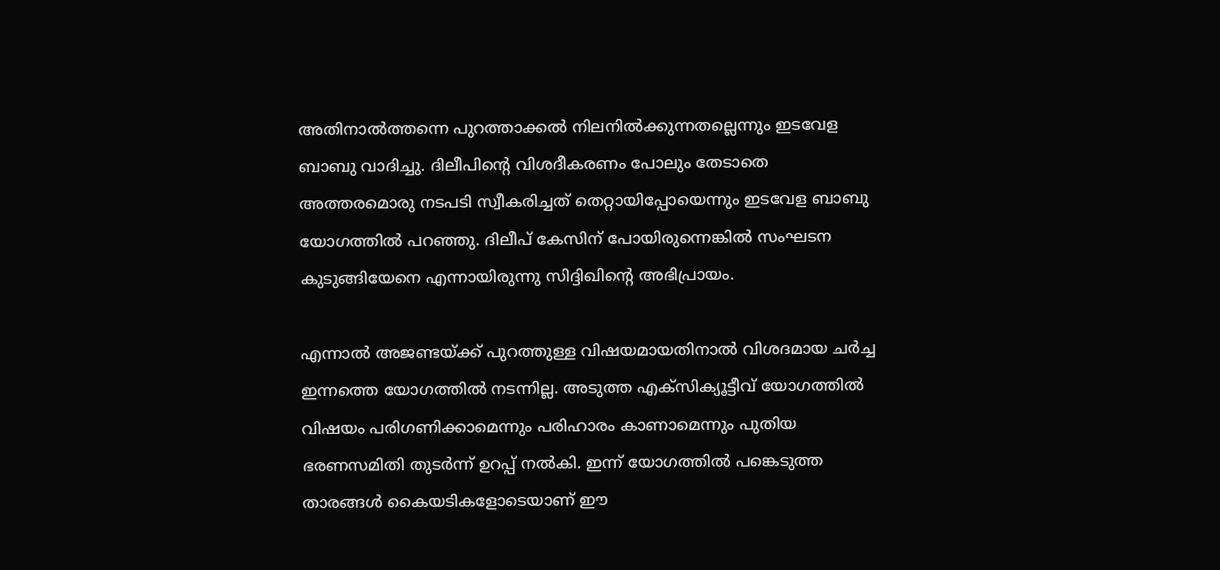അതിനാല്‍ത്തന്നെ പുറത്താക്കല്‍ നിലനില്‍ക്കുന്നതല്ലെന്നും ഇടവേള ബാബു വാദിച്ചു. ദിലീപിന്‍റെ വിശദീകരണം പോലും തേടാതെ അത്തരമൊരു നടപടി സ്വീകരിച്ചത് തെറ്റായിപ്പോയെന്നും ഇടവേള ബാബു യോഗത്തില്‍ പറഞ്ഞു. ദിലീപ് കേസിന് പോയിരുന്നെങ്കില്‍ സംഘടന കുടുങ്ങിയേനെ എന്നായിരുന്നു സിദ്ദിഖിന്‍റെ അഭിപ്രായം.

എന്നാല്‍ അജണ്ടയ്ക്ക് പുറത്തുള്ള വിഷയമായതിനാല്‍ വിശദമായ ചര്‍ച്ച ഇന്നത്തെ യോഗത്തില്‍ നടന്നില്ല. അടുത്ത എക്സിക്യൂട്ടീവ് യോഗത്തില്‍ വിഷയം പരിഗണിക്കാമെന്നും പരിഹാരം കാണാമെന്നും പുതിയ ഭരണസമിതി തുടര്‍ന്ന് ഉറപ്പ് നല്‍കി. ഇന്ന് യോഗത്തില്‍ പങ്കെടുത്ത താരങ്ങള്‍ കൈയടികളോടെയാണ് ഈ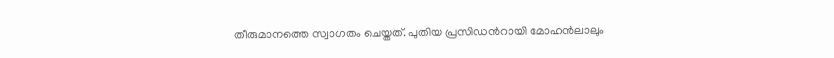തീരുമാനത്തെ സ്വാഗതം ചെയ്തത്. പുതിയ പ്രസിഡന്‍റായി മോഹന്‍ലാലും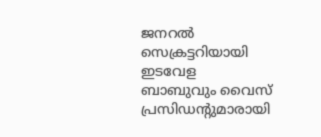ജനറല്‍ സെക്രട്ടറിയായി ഇടവേള ബാബുവും വൈസ് പ്രസിഡന്‍റുമാരായി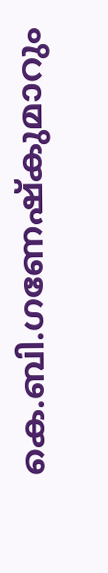കെ.ബി.ഗണേഷ്‍കുമാറും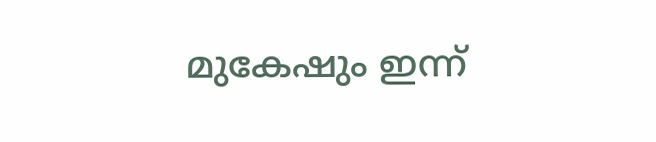മുകേഷും ഇന്ന്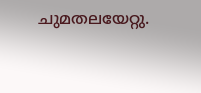ചുമതലയേറ്റു.